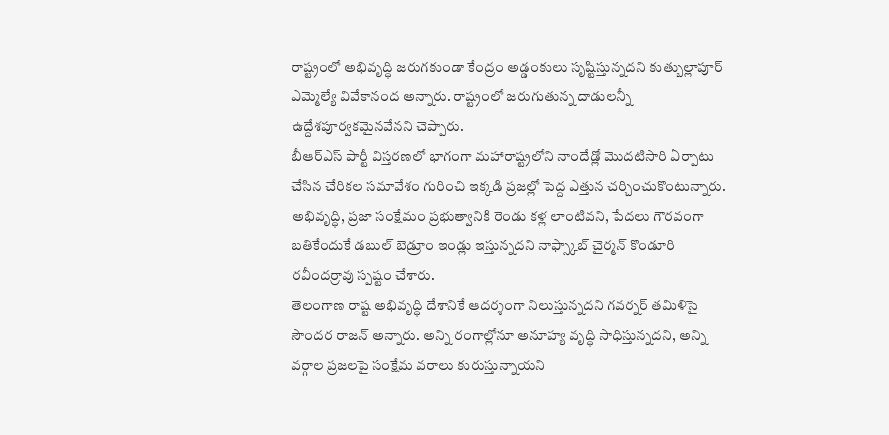రాష్ట్రంలో అభివృద్ధి జరుగకుండా కేంద్రం అడ్డంకులు సృష్టిస్తున్నదని కుత్బుల్లాపూర్ ఎమ్మెల్యే వివేకానంద అన్నారు. రాష్ట్రంలో జరుగుతున్న దాడులన్నీ ఉద్దేశపూర్వకమైనవేనని చెప్పారు.
బీఆర్ఎస్ పార్టీ విస్తరణలో భాగంగా మహారాష్ట్రలోని నాందేడ్లో మొదటిసారి ఏర్పాటు చేసిన చేరికల సమావేశం గురించి ఇక్కడి ప్రజల్లో పెద్ద ఎత్తున చర్చించుకొంటున్నారు.
అభివృద్ధి, ప్రజా సంక్షేమం ప్రభుత్వానికి రెండు కళ్ల లాంటివని, పేదలు గౌరవంగా బతికేందుకే డబుల్ బెడ్రూం ఇండ్లు ఇస్తున్నదని నాఫ్స్కాబ్ చైర్మన్ కొండూరి రవీందర్రావు స్పష్టం చేశారు.
తెలంగాణ రాష్ట అభివృద్ధి దేశానికే ఆదర్శంగా నిలుస్తున్నదని గవర్నర్ తమిళిసై సౌందర రాజన్ అన్నారు. అన్ని రంగాల్లోనూ అనూహ్య వృద్ధి సాధిస్తున్నదని, అన్ని వర్గాల ప్రజలపై సంక్షేమ వరాలు కురుస్తున్నాయని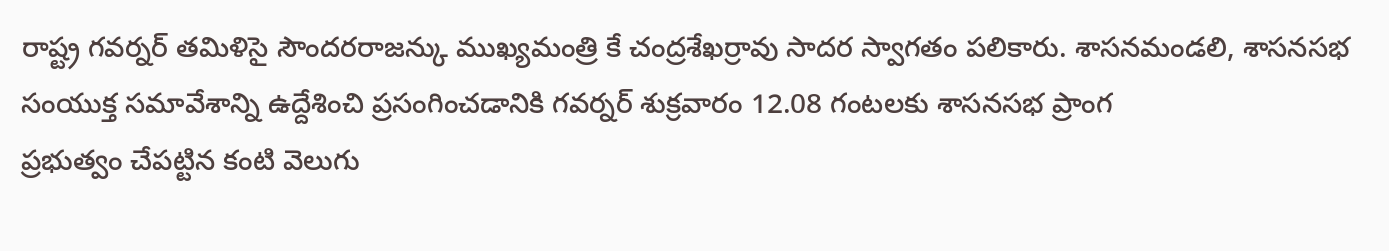రాష్ట్ర గవర్నర్ తమిళిసై సౌందరరాజన్కు ముఖ్యమంత్రి కే చంద్రశేఖర్రావు సాదర స్వాగతం పలికారు. శాసనమండలి, శాసనసభ సంయుక్త సమావేశాన్ని ఉద్దేశించి ప్రసంగించడానికి గవర్నర్ శుక్రవారం 12.08 గంటలకు శాసనసభ ప్రాంగ
ప్రభుత్వం చేపట్టిన కంటి వెలుగు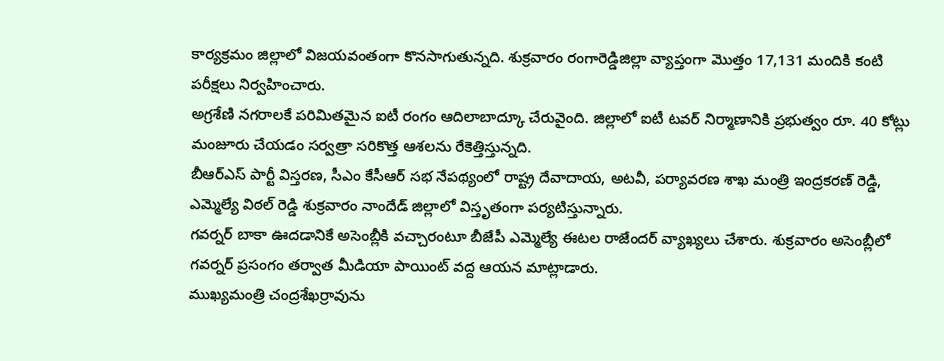కార్యక్రమం జిల్లాలో విజయవంతంగా కొనసాగుతున్నది. శుక్రవారం రంగారెడ్డిజిల్లా వ్యాప్తంగా మొత్తం 17,131 మందికి కంటి పరీక్షలు నిర్వహించారు.
అగ్రశేణి నగరాలకే పరిమితమైన ఐటీ రంగం ఆదిలాబాద్కూ చేరువైంది. జిల్లాలో ఐటీ టవర్ నిర్మాణానికి ప్రభుత్వం రూ. 40 కోట్లు మంజూరు చేయడం సర్వత్రా సరికొత్త ఆశలను రేకెత్తిస్తున్నది.
బీఆర్ఎస్ పార్టీ విస్తరణ, సీఎం కేసీఆర్ సభ నేపథ్యంలో రాష్ట్ర దేవాదాయ, అటవీ, పర్యావరణ శాఖ మంత్రి ఇంద్రకరణ్ రెడ్డి, ఎమ్మెల్యే విఠల్ రెడ్డి శుక్రవారం నాందేడ్ జిల్లాలో విస్తృతంగా పర్యటిస్తున్నారు.
గవర్నర్ బాకా ఊదడానికే అసెంబ్లీకి వచ్చారంటూ బీజేపీ ఎమ్మెల్యే ఈటల రాజేందర్ వ్యాఖ్యలు చేశారు. శుక్రవారం అసెంబ్లీలో గవర్నర్ ప్రసంగం తర్వాత మీడియా పాయింట్ వద్ద ఆయన మాట్లాడారు.
ముఖ్యమంత్రి చంద్రశేఖర్రావును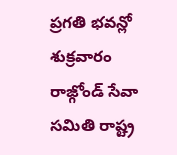ప్రగతి భవన్లో శుక్రవారం రాజ్గోండ్ సేవా సమితి రాష్ట్ర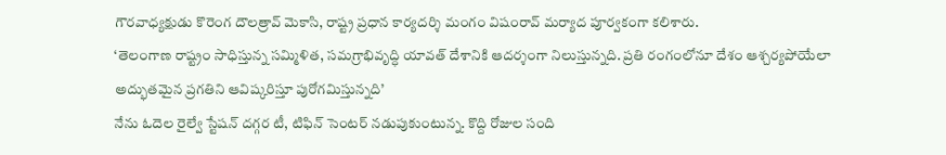గౌరవాధ్యక్షుడు కొరెంగ దౌలత్రావ్ మెకాసి, రాష్ట్ర ప్రధాన కార్యదర్శి మంగం విషంరావ్ మర్యాద పూర్వకంగా కలిశారు.
‘తెలంగాణ రాష్ట్రం సాధిస్తున్న సమ్మిళిత, సమగ్రాభివృద్ధి యావత్ దేశానికి ఆదర్శంగా నిలుస్తున్నది. ప్రతి రంగంలోనూ దేశం ఆశ్చర్యపోయేలా అద్భుతమైన ప్రగతిని ఆవిష్కరిస్తూ పురోగమిస్తున్నది’
నేను ఓదెల రైల్వే స్టేషన్ దగ్గర టీ, టిఫిన్ సెంటర్ నడుపుకుంటున్న. కొద్ది రోజుల సంది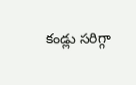కండ్లు సరిగ్గా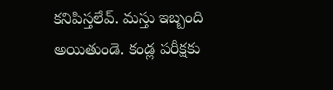కనిపిస్తలేవ్. మస్తు ఇబ్బంది అయితుండె. కండ్ల పరీక్షకు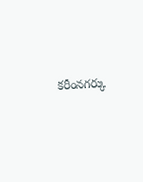కరీంనగర్కు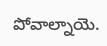పోవాల్నాయె.